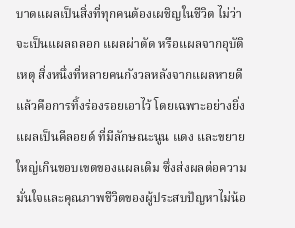บาดแผลเป็นสิ่งที่ทุกคนต้องเผชิญในชีวิต ไม่ว่าจะเป็นแผลถลอก แผลผ่าตัด หรือแผลจากอุบัติเหตุ สิ่งหนึ่งที่หลายคนกังวลหลังจากแผลหายดีแล้วคือการทิ้งร่องรอยเอาไว้ โดยเฉพาะอย่างยิ่ง แผลเป็นคีลอยด์ ที่มีลักษณะนูน แดง และขยายใหญ่เกินขอบเขตของแผลเดิม ซึ่งส่งผลต่อความมั่นใจและคุณภาพชีวิตของผู้ประสบปัญหาไม่น้อ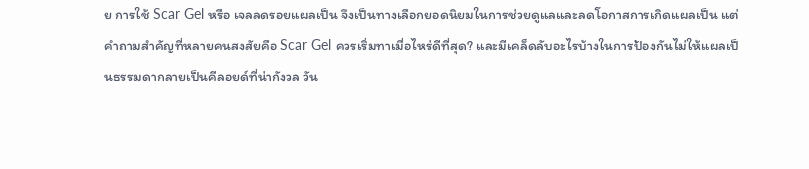ย การใช้ Scar Gel หรือ เจลลดรอยแผลเป็น จึงเป็นทางเลือกยอดนิยมในการช่วยดูแลและลดโอกาสการเกิดแผลเป็น แต่คำถามสำคัญที่หลายคนสงสัยคือ Scar Gel ควรเริ่มทาเมื่อไหร่ดีที่สุด? และมีเคล็ดลับอะไรบ้างในการป้องกันไม่ให้แผลเป็นธรรมดากลายเป็นคีลอยด์ที่น่ากังวล วัน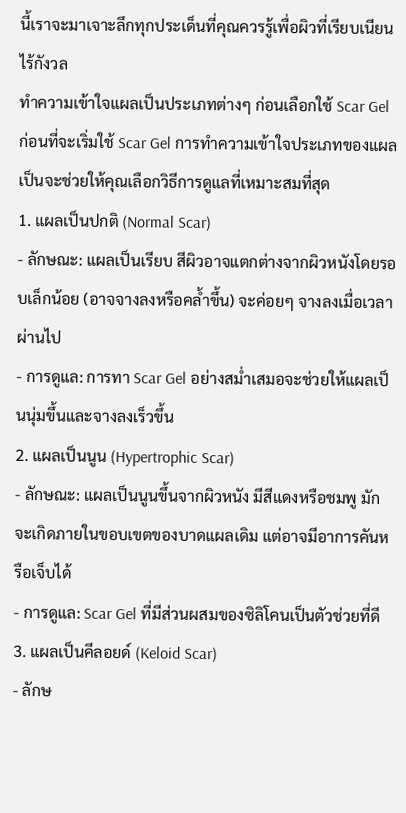นี้เราจะมาเจาะลึกทุกประเด็นที่คุณควรรู้เพื่อผิวที่เรียบเนียนไร้กังวล
ทำความเข้าใจแผลเป็นประเภทต่างๆ ก่อนเลือกใช้ Scar Gel
ก่อนที่จะเริ่มใช้ Scar Gel การทำความเข้าใจประเภทของแผลเป็นจะช่วยให้คุณเลือกวิธีการดูแลที่เหมาะสมที่สุด
1. แผลเป็นปกติ (Normal Scar)
- ลักษณะ: แผลเป็นเรียบ สีผิวอาจแตกต่างจากผิวหนังโดยรอบเล็กน้อย (อาจจางลงหรือคล้ำขึ้น) จะค่อยๆ จางลงเมื่อเวลาผ่านไป
- การดูแล: การทา Scar Gel อย่างสม่ำเสมอจะช่วยให้แผลเป็นนุ่มขึ้นและจางลงเร็วขึ้น
2. แผลเป็นนูน (Hypertrophic Scar)
- ลักษณะ: แผลเป็นนูนขึ้นจากผิวหนัง มีสีแดงหรือชมพู มักจะเกิดภายในขอบเขตของบาดแผลเดิม แต่อาจมีอาการคันหรือเจ็บได้
- การดูแล: Scar Gel ที่มีส่วนผสมของซิลิโคนเป็นตัวช่วยที่ดี
3. แผลเป็นคีลอยด์ (Keloid Scar)
- ลักษ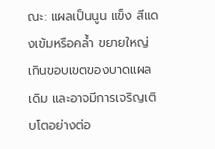ณะ: แผลเป็นนูน แข็ง สีแดงเข้มหรือคล้ำ ขยายใหญ่เกินขอบเขตของบาดแผลเดิม และอาจมีการเจริญเติบโตอย่างต่อ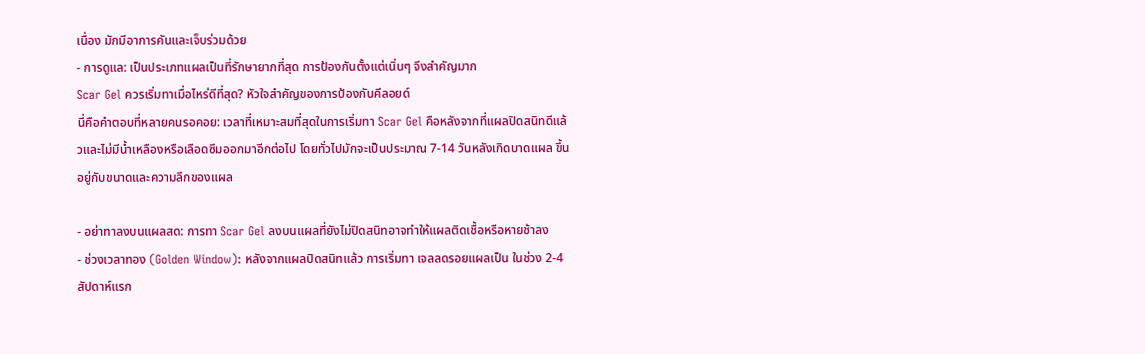เนื่อง มักมีอาการคันและเจ็บร่วมด้วย
- การดูแล: เป็นประเภทแผลเป็นที่รักษายากที่สุด การป้องกันตั้งแต่เนิ่นๆ จึงสำคัญมาก
Scar Gel ควรเริ่มทาเมื่อไหร่ดีที่สุด? หัวใจสำคัญของการป้องกันคีลอยด์
นี่คือคำตอบที่หลายคนรอคอย: เวลาที่เหมาะสมที่สุดในการเริ่มทา Scar Gel คือหลังจากที่แผลปิดสนิทดีแล้วและไม่มีน้ำเหลืองหรือเลือดซึมออกมาอีกต่อไป โดยทั่วไปมักจะเป็นประมาณ 7-14 วันหลังเกิดบาดแผล ขึ้นอยู่กับขนาดและความลึกของแผล

- อย่าทาลงบนแผลสด: การทา Scar Gel ลงบนแผลที่ยังไม่ปิดสนิทอาจทำให้แผลติดเชื้อหรือหายช้าลง
- ช่วงเวลาทอง (Golden Window): หลังจากแผลปิดสนิทแล้ว การเริ่มทา เจลลดรอยแผลเป็น ในช่วง 2-4 สัปดาห์แรก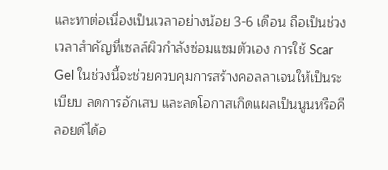และทาต่อเนื่องเป็นเวลาอย่างน้อย 3-6 เดือน ถือเป็นช่วงเวลาสำคัญที่เซลล์ผิวกำลังซ่อมแซมตัวเอง การใช้ Scar Gel ในช่วงนี้จะช่วยควบคุมการสร้างคอลลาเจนให้เป็นระเบียบ ลดการอักเสบ และลดโอกาสเกิดแผลเป็นนูนหรือคีลอยด์ได้อ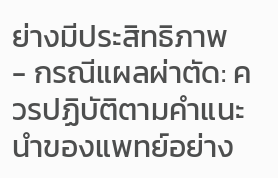ย่างมีประสิทธิภาพ
- กรณีแผลผ่าตัด: ควรปฏิบัติตามคำแนะนำของแพทย์อย่าง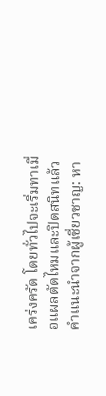เคร่งครัด โดยทั่วไปจะเริ่มทาเมื่อแผลตัดไหมและปิดสนิทแล้ว
คำแนะนำจากผู้เชี่ยวชาญ: หา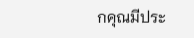กคุณมีประ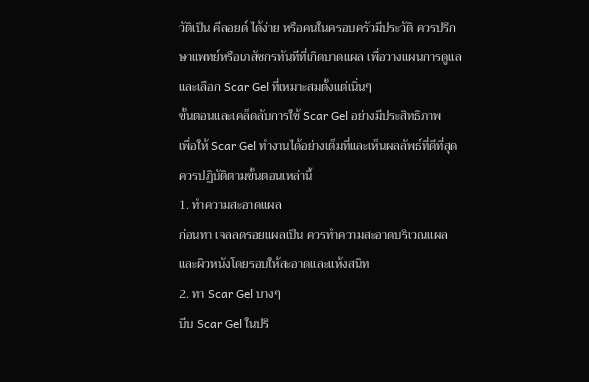วัติเป็น คีลอยด์ ได้ง่าย หรือคนในครอบครัวมีประวัติ ควรปรึกษาแพทย์หรือเภสัชกรทันทีที่เกิดบาดแผล เพื่อวางแผนการดูแลและเลือก Scar Gel ที่เหมาะสมตั้งแต่เนิ่นๆ
ขั้นตอนและเคล็ดลับการใช้ Scar Gel อย่างมีประสิทธิภาพ
เพื่อให้ Scar Gel ทำงานได้อย่างเต็มที่และเห็นผลลัพธ์ที่ดีที่สุด ควรปฏิบัติตามขั้นตอนเหล่านี้
1. ทำความสะอาดแผล
ก่อนทา เจลลดรอยแผลเป็น ควรทำความสะอาดบริเวณแผลและผิวหนังโดยรอบให้สะอาดและแห้งสนิท
2. ทา Scar Gel บางๆ
บีบ Scar Gel ในปริ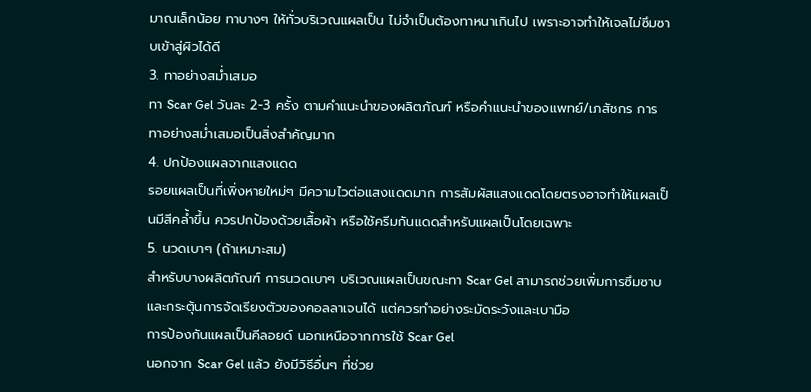มาณเล็กน้อย ทาบางๆ ให้ทั่วบริเวณแผลเป็น ไม่จำเป็นต้องทาหนาเกินไป เพราะอาจทำให้เจลไม่ซึมซาบเข้าสู่ผิวได้ดี
3. ทาอย่างสม่ำเสมอ
ทา Scar Gel วันละ 2-3 ครั้ง ตามคำแนะนำของผลิตภัณฑ์ หรือคำแนะนำของแพทย์/เภสัชกร การทาอย่างสม่ำเสมอเป็นสิ่งสำคัญมาก
4. ปกป้องแผลจากแสงแดด
รอยแผลเป็นที่เพิ่งหายใหม่ๆ มีความไวต่อแสงแดดมาก การสัมผัสแสงแดดโดยตรงอาจทำให้แผลเป็นมีสีคล้ำขึ้น ควรปกป้องด้วยเสื้อผ้า หรือใช้ครีมกันแดดสำหรับแผลเป็นโดยเฉพาะ
5. นวดเบาๆ (ถ้าเหมาะสม)
สำหรับบางผลิตภัณฑ์ การนวดเบาๆ บริเวณแผลเป็นขณะทา Scar Gel สามารถช่วยเพิ่มการซึมซาบและกระตุ้นการจัดเรียงตัวของคอลลาเจนได้ แต่ควรทำอย่างระมัดระวังและเบามือ
การป้องกันแผลเป็นคีลอยด์ นอกเหนือจากการใช้ Scar Gel
นอกจาก Scar Gel แล้ว ยังมีวิธีอื่นๆ ที่ช่วย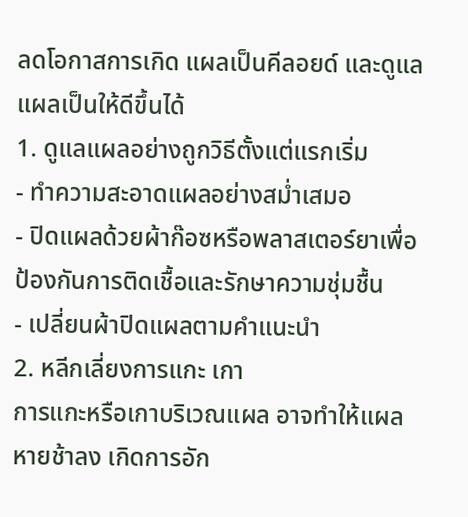ลดโอกาสการเกิด แผลเป็นคีลอยด์ และดูแลแผลเป็นให้ดีขึ้นได้
1. ดูแลแผลอย่างถูกวิธีตั้งแต่แรกเริ่ม
- ทำความสะอาดแผลอย่างสม่ำเสมอ
- ปิดแผลด้วยผ้าก๊อซหรือพลาสเตอร์ยาเพื่อป้องกันการติดเชื้อและรักษาความชุ่มชื้น
- เปลี่ยนผ้าปิดแผลตามคำแนะนำ
2. หลีกเลี่ยงการแกะ เกา
การแกะหรือเกาบริเวณแผล อาจทำให้แผลหายช้าลง เกิดการอัก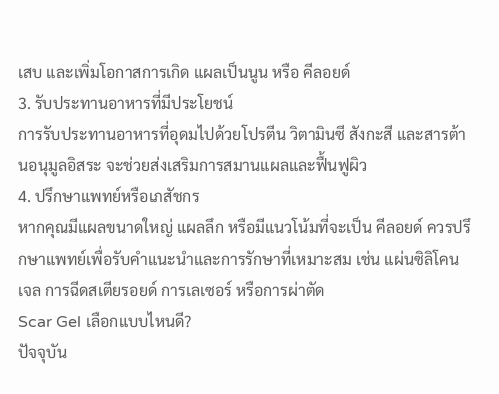เสบ และเพิ่มโอกาสการเกิด แผลเป็นนูน หรือ คีลอยด์
3. รับประทานอาหารที่มีประโยชน์
การรับประทานอาหารที่อุดมไปด้วยโปรตีน วิตามินซี สังกะสี และสารต้านอนุมูลอิสระ จะช่วยส่งเสริมการสมานแผลและฟื้นฟูผิว
4. ปรึกษาแพทย์หรือเภสัชกร
หากคุณมีแผลขนาดใหญ่ แผลลึก หรือมีแนวโน้มที่จะเป็น คีลอยด์ ควรปรึกษาแพทย์เพื่อรับคำแนะนำและการรักษาที่เหมาะสม เช่น แผ่นซิลิโคนเจล การฉีดสเตียรอยด์ การเลเซอร์ หรือการผ่าตัด
Scar Gel เลือกแบบไหนดี?
ปัจจุบัน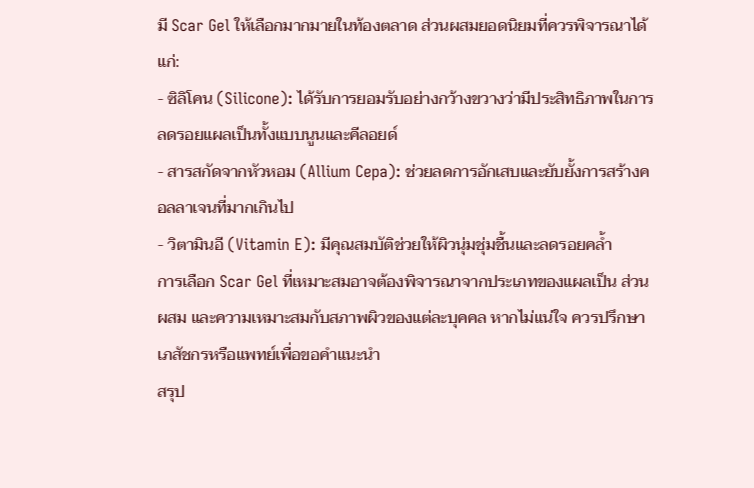มี Scar Gel ให้เลือกมากมายในท้องตลาด ส่วนผสมยอดนิยมที่ควรพิจารณาได้แก่:
- ซิลิโคน (Silicone): ได้รับการยอมรับอย่างกว้างขวางว่ามีประสิทธิภาพในการลดรอยแผลเป็นทั้งแบบนูนและคีลอยด์
- สารสกัดจากหัวหอม (Allium Cepa): ช่วยลดการอักเสบและยับยั้งการสร้างคอลลาเจนที่มากเกินไป
- วิตามินอี (Vitamin E): มีคุณสมบัติช่วยให้ผิวนุ่มชุ่มชื้นและลดรอยคล้ำ
การเลือก Scar Gel ที่เหมาะสมอาจต้องพิจารณาจากประเภทของแผลเป็น ส่วนผสม และความเหมาะสมกับสภาพผิวของแต่ละบุคคล หากไม่แน่ใจ ควรปรึกษาเภสัชกรหรือแพทย์เพื่อขอคำแนะนำ
สรุป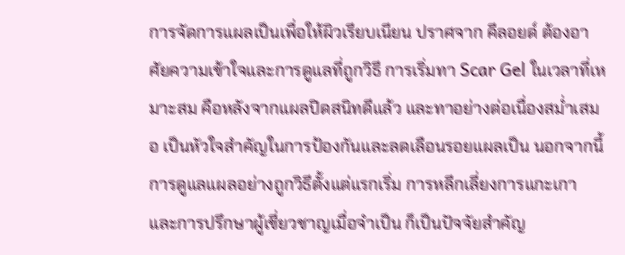การจัดการแผลเป็นเพื่อให้ผิวเรียบเนียน ปราศจาก คีลอยด์ ต้องอาศัยความเข้าใจและการดูแลที่ถูกวิธี การเริ่มทา Scar Gel ในเวลาที่เหมาะสม คือหลังจากแผลปิดสนิทดีแล้ว และทาอย่างต่อเนื่องสม่ำเสมอ เป็นหัวใจสำคัญในการป้องกันและลดเลือนรอยแผลเป็น นอกจากนี้ การดูแลแผลอย่างถูกวิธีตั้งแต่แรกเริ่ม การหลีกเลี่ยงการแกะเกา และการปรึกษาผู้เชี่ยวชาญเมื่อจำเป็น ก็เป็นปัจจัยสำคัญ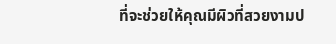ที่จะช่วยให้คุณมีผิวที่สวยงามป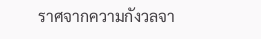ราศจากความกังวลจา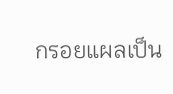กรอยแผลเป็น